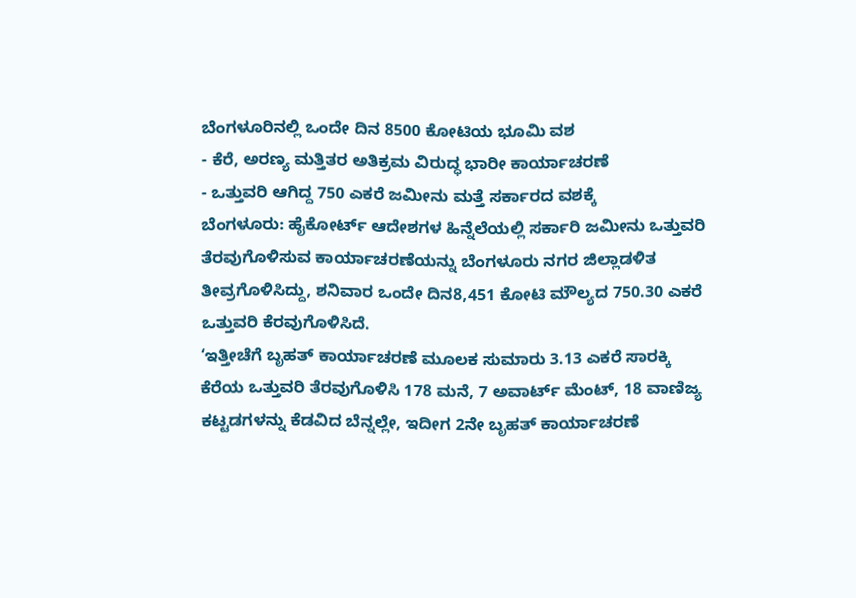ಬೆಂಗಳೂರಿನಲ್ಲಿ ಒಂದೇ ದಿನ 8500 ಕೋಟಿಯ ಭೂಮಿ ವಶ
- ಕೆರೆ, ಅರಣ್ಯ ಮತ್ತಿತರ ಅತಿಕ್ರಮ ವಿರುದ್ಧ ಭಾರೀ ಕಾರ್ಯಾಚರಣೆ
- ಒತ್ತುವರಿ ಆಗಿದ್ದ 750 ಎಕರೆ ಜಮೀನು ಮತ್ತೆ ಸರ್ಕಾರದ ವಶಕ್ಕೆ
ಬೆಂಗಳೂರು: ಹೈಕೋರ್ಟ್ ಆದೇಶಗಳ ಹಿನ್ನೆಲೆಯಲ್ಲಿ ಸರ್ಕಾರಿ ಜಮೀನು ಒತ್ತುವರಿ ತೆರವುಗೊಳಿಸುವ ಕಾರ್ಯಾಚರಣೆಯನ್ನು ಬೆಂಗಳೂರು ನಗರ ಜಿಲ್ಲಾಡಳಿತ ತೀವ್ರಗೊಳಿಸಿದ್ದು, ಶನಿವಾರ ಒಂದೇ ದಿನ8,451 ಕೋಟಿ ಮೌಲ್ಯದ 750.30 ಎಕರೆ ಒತ್ತುವರಿ ಕೆರವುಗೊಳಿಸಿದೆ.
‘ಇತ್ತೀಚೆಗೆ ಬೃಹತ್ ಕಾರ್ಯಾಚರಣೆ ಮೂಲಕ ಸುಮಾರು 3.13 ಎಕರೆ ಸಾರಕ್ಕಿ ಕೆರೆಯ ಒತ್ತುವರಿ ತೆರವುಗೊಳಿಸಿ 178 ಮನೆ, 7 ಅವಾರ್ಟ್ ಮೆಂಟ್, 18 ವಾಣಿಜ್ಯ ಕಟ್ಟಡಗಳನ್ನು ಕೆಡವಿದ ಬೆನ್ನಲ್ಲೇ, ಇದೀಗ 2ನೇ ಬೃಹತ್ ಕಾರ್ಯಾಚರಣೆ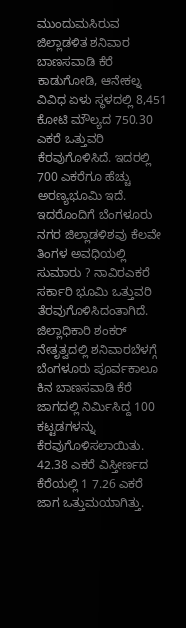ಮುಂದುಮಸಿರುವ ಜಿಲ್ಲಾಡಳಿತ ಶನಿವಾರ ಬಾಣಸವಾಡಿ ಕೆರೆ ಕಾಡುಗೋಡಿ, ಆನೇಕಲ್ನ ವಿವಿಧ ಏಳು ಸ್ಥಳದಲ್ಲಿ 8,451 ಕೋಟಿ ಮೌಲ್ಯದ 750.30 ಎಕರೆ ಒತ್ತುವರಿ ಕೆರವುಗೊಳಿಸಿದೆ. ಇದರಲ್ಲಿ 700 ಎಕರೆಗೂ ಹೆಚ್ಚು ಅರಣ್ಯಭೂಮಿ ಇದೆ.
ಇದರೊಂದಿಗೆ ಬೆಂಗಳೂರು ನಗರ ಜಿಲ್ಲಾಡಳಿಶವು ಕೆಲವೇ ತಿಂಗಳ ಅವಧಿಯಲ್ಲಿ ಸುಮಾರು ? ನಾವಿರಎಕರೆ ಸರ್ಕಾರಿ ಭೂಮಿ ಒತ್ತುವರಿ ತೆರವುಗೊಳಿಸಿದಂತಾಗಿದೆ.
ಜಿಲ್ಲಾಧಿಕಾರಿ ಶಂಕರ್ ನೇತೃತ್ವದಲ್ಲಿ ಶನಿವಾರಬೆಳಗ್ಗೆ ಬೆಂಗಳೂರು ಪೂರ್ವಕಾಲೂ ಕಿನ ಬಾಣಸವಾಡಿ ಕೆರೆ ಜಾಗದಲ್ಲಿ ನಿರ್ಮಿಸಿದ್ದ 100 ಕಟ್ಟಡಗಳನ್ನು ಕೆರವುಗೊಳಿಸಲಾಯಿತು. 42.38 ಎಕರೆ ವಿಸ್ತೀರ್ಣದ ಕೆರೆಯಲ್ಲಿ 1 7.26 ಎಕರೆ ಜಾಗ ಒತ್ತುಮಯಾಗಿತ್ತು.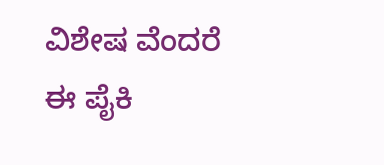ವಿಶೇಷ ವೆಂದರೆ ಈ ಪೈಕಿ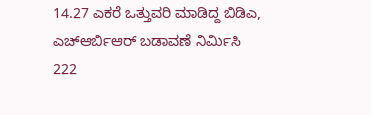14.27 ಎಕರೆ ಒತ್ತುವರಿ ಮಾಡಿದ್ದ ಬಿಡಿಎ, ಎಚ್ಆರ್ಬಿಆರ್ ಬಡಾವಣೆ ನಿರ್ಮಿಸಿ 222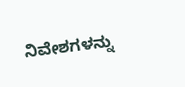ನಿವೇಶಗಳನ್ನು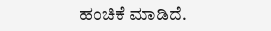ಹಂಚಿಕೆ ಮಾಡಿದೆ.